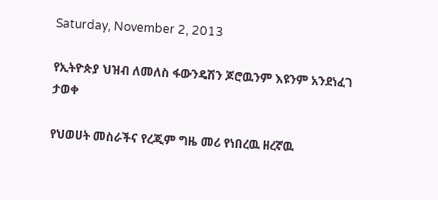Saturday, November 2, 2013

የኢትዮጵያ ህዝብ ለመለስ ፋውንዴሽን ጆሮዉንም እዩንም አንደነፈገ ታወቀ

የህወሀት መስራችና የረጂም ግዜ መሪ የነበረዉ ዘረኛዉ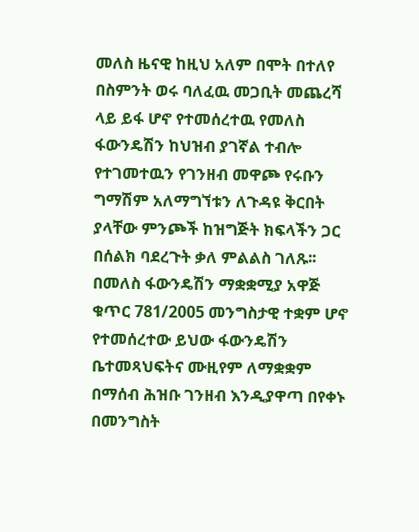መለስ ዜናዊ ከዚህ አለም በሞት በተለየ በስምንት ወሩ ባለፈዉ መጋቢት መጨረሻ ላይ ይፋ ሆኖ የተመሰረተዉ የመለስ ፋውንዴሽን ከህዝብ ያገኛል ተብሎ የተገመተዉን የገንዘብ መዋጮ የሩቡን ግማሽም አለማግኘቱን ለጉዳዩ ቅርበት ያላቸው ምንጮች ከዝግጅት ክፍላችን ጋር በሰልክ ባደረጉት ቃለ ምልልስ ገለጹ፡፡ በመለስ ፋውንዴሽን ማቋቋሚያ አዋጅ ቁጥር 781/2005 መንግስታዊ ተቋም ሆኖ የተመሰረተው ይህው ፋውንዴሽን ቤተመጻህፍትና ሙዚየም ለማቋቋም በማሰብ ሕዝቡ ገንዘብ እንዲያዋጣ በየቀኑ በመንግስት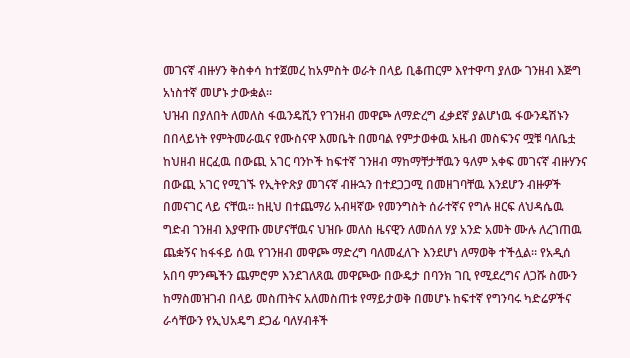መገናኛ ብዙሃን ቅስቀሳ ከተጀመረ ከአምስት ወራት በላይ ቢቆጠርም እየተዋጣ ያለው ገንዘብ እጅግ አነስተኛ መሆኑ ታውቋል፡፡
ህዝብ በያለበት ለመለስ ፋዉንዴሺን የገንዘብ መዋጮ ለማድረግ ፈቃደኛ ያልሆነዉ ፋውንዴሽኑን በበላይነት የምትመራዉና የሙስናዋ እመቤት በመባል የምታወቀዉ አዜብ መስፍንና ሟቹ ባለቤቷ ከህዘብ ዘርፈዉ በውጪ አገር ባንኮች ከፍተኛ ገንዘብ ማከማቸታቸዉን ዓለም አቀፍ መገናኛ ብዙሃንና በውጪ አገር የሚገኙ የኢትዮጽያ መገናኛ ብዙኋን በተደጋጋሚ በመዘገባቸዉ እንደሆን ብዙዎች በመናገር ላይ ናቸዉ። ከዚህ በተጨማሪ አብዛኛው የመንግስት ሰራተኛና የግሉ ዘርፍ ለህዳሴዉ ግድብ ገንዘብ እያዋጡ መሆናቸዉና ህዝቡ መለስ ዜናዊን ለመሰለ ሃያ አንድ አመት ሙሉ ለረገጠዉ ጨቋኝና ከፋፋይ ሰዉ የገንዘብ መዋጮ ማድረግ ባለመፈለጉ እንደሆነ ለማወቅ ተችሏል። የአዲሰ አበባ ምንጫችን ጨምሮም እንደገለጸዉ መዋጮው በውዴታ በባንክ ገቢ የሚደረግና ለጋሹ ስሙን ከማስመዝገብ በላይ መስጠትና አለመስጠቱ የማይታወቅ በመሆኑ ከፍተኛ የግንባሩ ካድሬዎችና ራሳቸውን የኢህአዴግ ደጋፊ ባለሃብቶች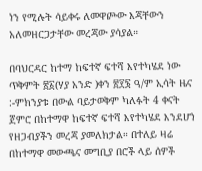ነን የሚሉት ሳይቀሩ ለመዋጮው እጃቸውን አለመዘርጋታቸው መረጃው ያሳያል።

በባህርዳር ከተማ ከፍተኛ ፍተሻ እየተካሄደ ነው
ጥቅምት ፳፩(ሃያ አንድ )ቀን ፳፻፮ ዓ/ም ኢሳት ዜና :-ምክንያቱ በውል ባይታወቅም ካለፉት 4 ቀናት ጀምሮ በከተማዋ ከፍተኛ ፍተሻ እየተካሄደ እንደሆነ የዘጋብያችን መረጃ ያመለክታል። በተለይ ዛሬ በከተማዋ መውጫና መግቢያ በሮች ላይ ሰዎች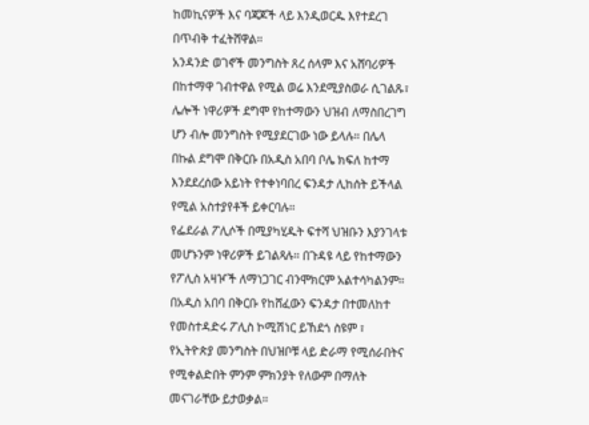ከመኪናዎች እና ባጃጆች ላይ እንዲወርዱ እየተደረገ በጥብቅ ተፈትሸዋል።
አንዳንድ ወገኖች መንግስት ጸረ ሰላም እና አሸባሪዎች በከተማዋ ገብተዋል የሚል ወሬ እንደሚያስወራ ሲገልጹ፣ ሌሎች ነዋሪዎች ደግሞ የከተማውን ህዝብ ለማስበረገግ ሆን ብሎ መንግስት የሚያደርገው ነው ይላሉ። በሌላ በኩል ደግሞ በቅርቡ በአዲስ አበባ ቦሌ ክፍለ ከተማ እንደደረሰው አይነት የተቀነባበረ ፍንዳታ ሊከሰት ይችላል የሚል አስተያየቶች ይቀርባሉ።
የፌደራል ፖሊሶች በሚያካሂዱት ፍተሻ ህዝቡን እያንገላቱ መሆኑንም ነዋሪዎች ይገልጻሉ። በጉዳዩ ላይ የከተማውን የፖሊስ አዛዦች ለማነጋገር ብንሞክርም አልተሳካልንም።
በአዲስ አበባ በቅርቡ የከሸፈውን ፍንዳታ በተመለከተ የመስተዳድሩ ፖሊስ ኮሚሽነር ይኸደጎ ስዩም ፣ የኢትዮጵያ መንግስት በህዝቦቹ ላይ ድራማ የሚሰራበትና የሚቀልድበት ምንም ምክንያት የለውም በማለት መናገራቸው ይታወቃል።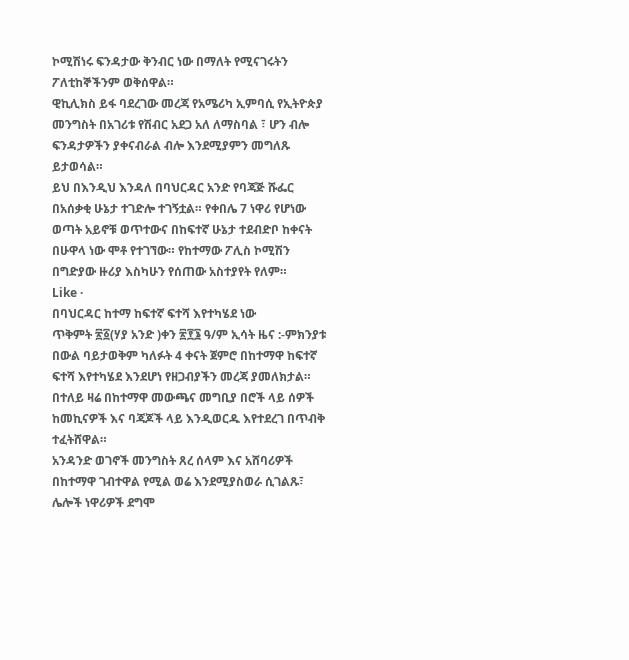ኮሚሽነሩ ፍንዳታው ቅንብር ነው በማለት የሚናገሩትን ፖለቲከኞችንም ወቅሰዋል።
ዊኪሊክስ ይፋ ባደረገው መረጃ የአሜሪካ ኢምባሲ የኢትዮጵያ መንግስት በአገሪቱ የሽብር አደጋ አለ ለማስባል ፣ ሆን ብሎ ፍንዳታዎችን ያቀናብራል ብሎ እንደሚያምን መግለጹ ይታወሳል።
ይህ በእንዲህ እንዳለ በባህርዳር አንድ የባጃጅ ሹፌር በአሰቃቂ ሁኔታ ተገድሎ ተገኝቷል። የቀበሌ 7 ነዋሪ የሆነው ወጣት አይኖቹ ወጥተውና በከፍተኛ ሁኔታ ተደብድቦ ከቀናት በሁዋላ ነው ሞቶ የተገኘው። የከተማው ፖሊስ ኮሚሽን በግድያው ዙሪያ እስካሁን የሰጠው አስተያየት የለም።
Like ·
በባህርዳር ከተማ ከፍተኛ ፍተሻ እየተካሄደ ነው
ጥቅምት ፳፩(ሃያ አንድ )ቀን ፳፻፮ ዓ/ም ኢሳት ዜና :-ምክንያቱ በውል ባይታወቅም ካለፉት 4 ቀናት ጀምሮ በከተማዋ ከፍተኛ ፍተሻ እየተካሄደ እንደሆነ የዘጋብያችን መረጃ ያመለክታል። በተለይ ዛሬ በከተማዋ መውጫና መግቢያ በሮች ላይ ሰዎች ከመኪናዎች እና ባጃጆች ላይ እንዲወርዱ እየተደረገ በጥብቅ ተፈትሸዋል።
አንዳንድ ወገኖች መንግስት ጸረ ሰላም እና አሸባሪዎች በከተማዋ ገብተዋል የሚል ወሬ እንደሚያስወራ ሲገልጹ፣ ሌሎች ነዋሪዎች ደግሞ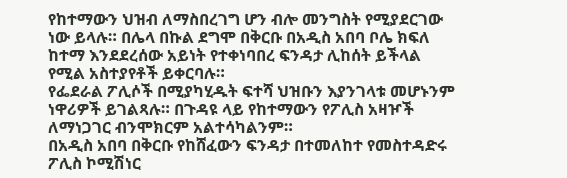የከተማውን ህዝብ ለማስበረገግ ሆን ብሎ መንግስት የሚያደርገው ነው ይላሉ። በሌላ በኩል ደግሞ በቅርቡ በአዲስ አበባ ቦሌ ክፍለ ከተማ እንደደረሰው አይነት የተቀነባበረ ፍንዳታ ሊከሰት ይችላል የሚል አስተያየቶች ይቀርባሉ።
የፌደራል ፖሊሶች በሚያካሂዱት ፍተሻ ህዝቡን እያንገላቱ መሆኑንም ነዋሪዎች ይገልጻሉ። በጉዳዩ ላይ የከተማውን የፖሊስ አዛዦች ለማነጋገር ብንሞክርም አልተሳካልንም።
በአዲስ አበባ በቅርቡ የከሸፈውን ፍንዳታ በተመለከተ የመስተዳድሩ ፖሊስ ኮሚሽነር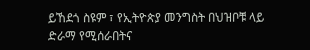ይኸደጎ ስዩም ፣ የኢትዮጵያ መንግስት በህዝቦቹ ላይ ድራማ የሚሰራበትና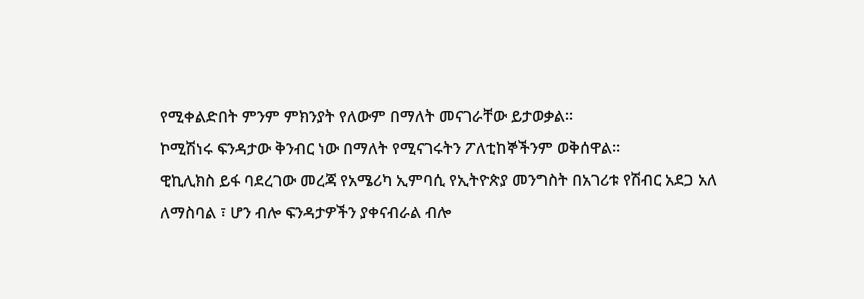የሚቀልድበት ምንም ምክንያት የለውም በማለት መናገራቸው ይታወቃል።
ኮሚሽነሩ ፍንዳታው ቅንብር ነው በማለት የሚናገሩትን ፖለቲከኞችንም ወቅሰዋል።
ዊኪሊክስ ይፋ ባደረገው መረጃ የአሜሪካ ኢምባሲ የኢትዮጵያ መንግስት በአገሪቱ የሽብር አደጋ አለ ለማስባል ፣ ሆን ብሎ ፍንዳታዎችን ያቀናብራል ብሎ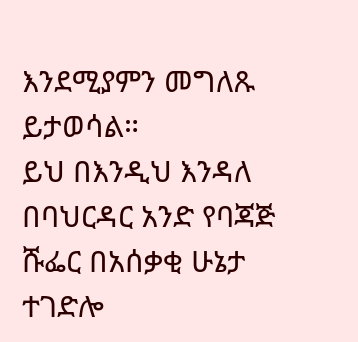እንደሚያምን መግለጹ ይታወሳል።
ይህ በእንዲህ እንዳለ በባህርዳር አንድ የባጃጅ ሹፌር በአሰቃቂ ሁኔታ ተገድሎ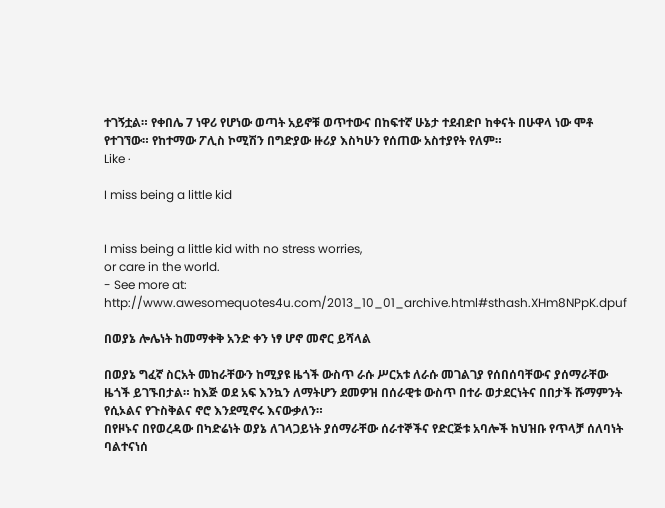ተገኝቷል። የቀበሌ 7 ነዋሪ የሆነው ወጣት አይኖቹ ወጥተውና በከፍተኛ ሁኔታ ተደብድቦ ከቀናት በሁዋላ ነው ሞቶ የተገኘው። የከተማው ፖሊስ ኮሚሽን በግድያው ዙሪያ እስካሁን የሰጠው አስተያየት የለም።
Like ·

I miss being a little kid


I miss being a little kid with no stress worries,
or care in the world.
- See more at: http://www.awesomequotes4u.com/2013_10_01_archive.html#sthash.XHm8NPpK.dpuf

በወያኔ ሎሌነት ከመማቀቅ አንድ ቀን ነፃ ሆኖ መኖር ይሻላል

በወያኔ ግፈኛ ስርአት መከራቸውን ከሚያዩ ዜጎች ውስጥ ራሱ ሥርአቱ ለራሱ መገልገያ የሰበሰባቸውና ያሰማራቸው ዜጎች ይገኙበታል። ከእጅ ወደ አፍ እንኳን ለማትሆን ደመዎዝ በሰራዊቱ ውስጥ በተራ ወታደርነትና በበታች ሹማምንት የሲኦልና የጉስቅልና ኖሮ እንደሚኖሩ እናውቃለን።
በየዞኑና በየወረዳው በካድሬነት ወያኔ ለገላጋይነት ያሰማራቸው ሰራተኞችና የድርጅቱ አባሎች ከህዝቡ የጥላቻ ሰለባነት ባልተናነሰ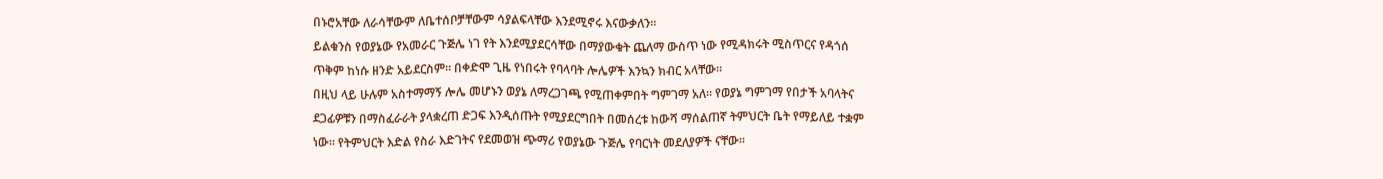በኑሮአቸው ለራሳቸውም ለቤተሰቦቻቸውም ሳያልፍላቸው እንደሚኖሩ እናውቃለን።
ይልቁንስ የወያኔው የአመራር ጉጅሌ ነገ የት እንደሚያደርሳቸው በማያውቁት ጨለማ ውስጥ ነው የሚዳክሩት ሚስጥርና የዳጎሰ ጥቅም ከነሱ ዘንድ አይደርስም። በቀድሞ ጊዜ የነበሩት የባላባት ሎሌዎች እንኳን ክብር አላቸው።
በዚህ ላይ ሁሉም አስተማማኝ ሎሌ መሆኑን ወያኔ ለማረጋገጫ የሚጠቀምበት ግምገማ አለ። የወያኔ ግምገማ የበታች አባላትና ደጋፊዎቹን በማስፈራራት ያላቋረጠ ድጋፍ እንዲሰጡት የሚያደርግበት በመሰረቱ ከውሻ ማሰልጠኛ ትምህርት ቤት የማይለይ ተቋም ነው። የትምህርት እድል የስራ እድገትና የደመወዝ ጭማሪ የወያኔው ጉጅሌ የባርነት መደለያዎች ናቸው።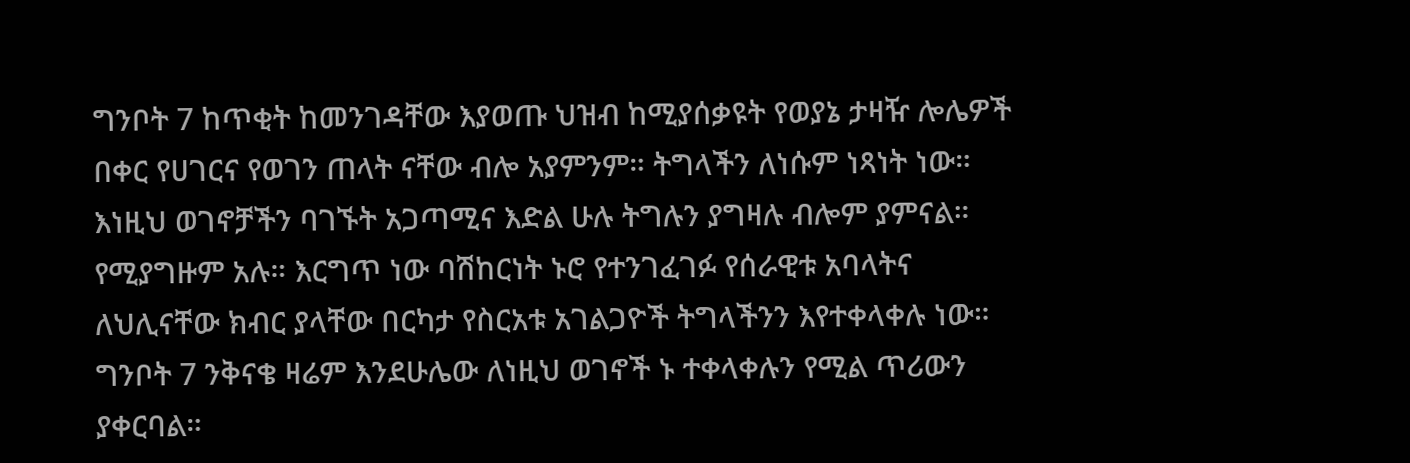ግንቦት 7 ከጥቂት ከመንገዳቸው እያወጡ ህዝብ ከሚያሰቃዩት የወያኔ ታዛዥ ሎሌዎች በቀር የሀገርና የወገን ጠላት ናቸው ብሎ አያምንም። ትግላችን ለነሱም ነጻነት ነው። እነዚህ ወገኖቻችን ባገኙት አጋጣሚና እድል ሁሉ ትግሉን ያግዛሉ ብሎም ያምናል። የሚያግዙም አሉ። እርግጥ ነው ባሽከርነት ኑሮ የተንገፈገፉ የሰራዊቱ አባላትና ለህሊናቸው ክብር ያላቸው በርካታ የስርአቱ አገልጋዮች ትግላችንን እየተቀላቀሉ ነው።
ግንቦት 7 ንቅናቄ ዛሬም እንደሁሌው ለነዚህ ወገኖች ኑ ተቀላቀሉን የሚል ጥሪውን ያቀርባል።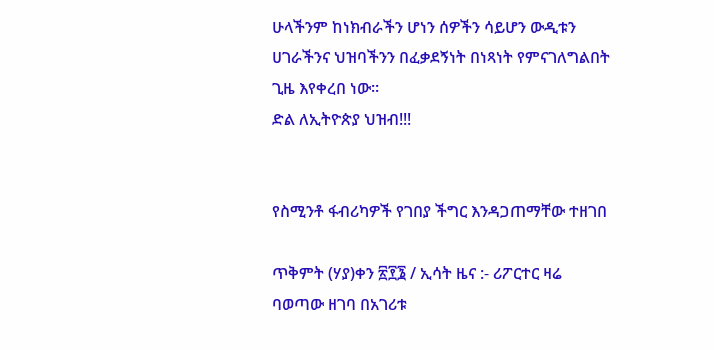ሁላችንም ከነክብራችን ሆነን ሰዎችን ሳይሆን ውዲቱን ሀገራችንና ህዝባችንን በፈቃደኝነት በነጻነት የምናገለግልበት ጊዜ እየቀረበ ነው፡፡
ድል ለኢትዮጵያ ህዝብ!!!


የስሚንቶ ፋብሪካዎች የገበያ ችግር እንዳጋጠማቸው ተዘገበ

ጥቅምት (ሃያ)ቀን ፳፻፮ / ኢሳት ዜና :- ሪፖርተር ዛሬ ባወጣው ዘገባ በአገሪቱ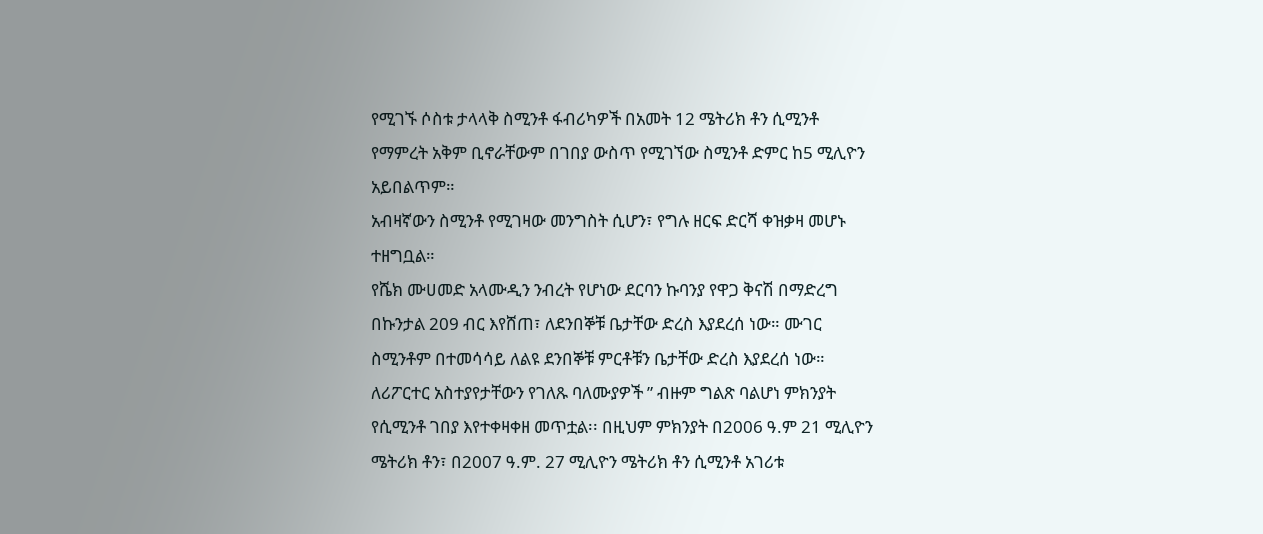የሚገኙ ሶስቱ ታላላቅ ስሚንቶ ፋብሪካዎች በአመት 12 ሜትሪክ ቶን ሲሚንቶ የማምረት አቅም ቢኖራቸውም በገበያ ውስጥ የሚገኘው ስሚንቶ ድምር ከ5 ሚሊዮን አይበልጥም።
አብዛኛውን ስሚንቶ የሚገዛው መንግስት ሲሆን፣ የግሉ ዘርፍ ድርሻ ቀዝቃዛ መሆኑ ተዘግቧል።
የሼክ ሙሀመድ አላሙዲን ንብረት የሆነው ደርባን ኩባንያ የዋጋ ቅናሽ በማድረግ በኩንታል 209 ብር እየሸጠ፣ ለደንበኞቹ ቤታቸው ድረስ እያደረሰ ነው። ሙገር ስሚንቶም በተመሳሳይ ለልዩ ደንበኞቹ ምርቶቹን ቤታቸው ድረስ እያደረሰ ነው።
ለሪፖርተር አስተያየታቸውን የገለጹ ባለሙያዎች ” ብዙም ግልጽ ባልሆነ ምክንያት የሲሚንቶ ገበያ እየተቀዛቀዘ መጥቷል፡፡ በዚህም ምክንያት በ2006 ዓ.ም 21 ሚሊዮን ሜትሪክ ቶን፣ በ2007 ዓ.ም. 27 ሚሊዮን ሜትሪክ ቶን ሲሚንቶ አገሪቱ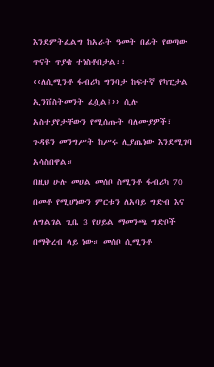እንደምትፈልግ ከአራት ዓመት በፊት የወጣው ጥናት ጥያቄ ተነስቶበታል፡፡
‹‹ለሲሚንቶ ፋብሪካ ግንባታ ከፍተኛ የካፒታል ኢንቨስትመንት ፈሷል፤›› ሲሉ አስተያየታቸውን የሚሰጡት ባለሙያዎች፣ ጉዳዩን መንግሥት ከሥሩ ሊያጤነው እንደሚገባ አሳስበዋል።
በዚህ ሁሉ መሀል መሰቦ ስሚንቶ ፋብሪካ 70 በመቶ የሚሆነውን ምርቱን ለአባይ ግድብ እና ለግልገል ጊቤ 3 የሀይል ማመንጫ ግድቦች በማቅረብ ላይ ነው። መሰቦ ሲሚንቶ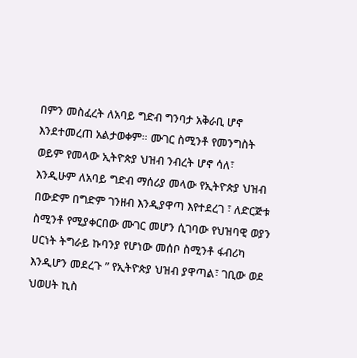በምን መስፈረት ለአባይ ግድብ ግንባታ አቅራቢ ሆኖ እንደተመረጠ አልታወቀም። ሙገር ስሚንቶ የመንግስት  ወይም የመላው ኢትዮጵያ ህዝብ ንብረት ሆኖ ሳለ፣ እንዲሁም ለአባይ ግድብ ማሰሪያ መላው የኢትዮጵያ ህዝብ  በውድም በግድም ገንዘብ እንዲያዋጣ እየተደረገ ፣ ለድርጅቱ ስሚንቶ የሚያቀርበው ሙገር መሆን ሲገባው የህዝባዊ ወያን ሀርነት ትግራይ ኩባንያ የሆነው መሰቦ ስሚንቶ ፋብሪካ እንዲሆን መደረጉ ” የኢትዮጵያ ህዝብ ያዋጣል፣ ገቢው ወደ ህወሀት ኪስ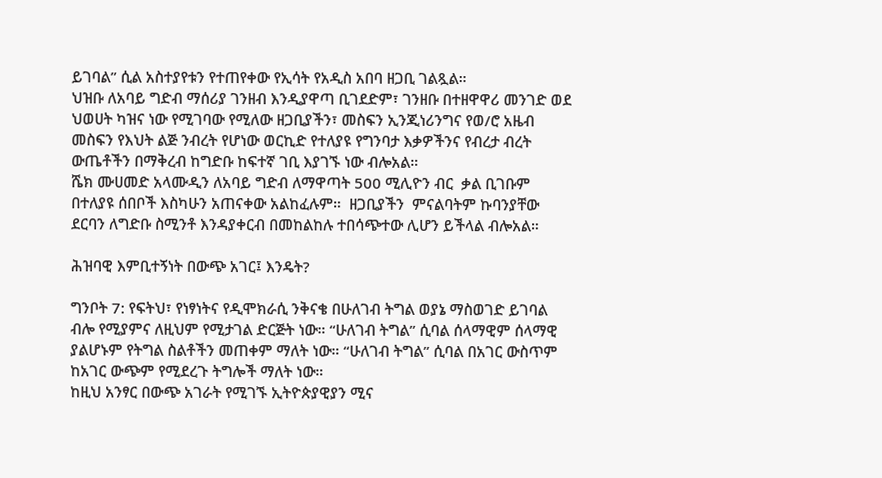ይገባል” ሲል አስተያየቱን የተጠየቀው የኢሳት የአዲስ አበባ ዘጋቢ ገልጿል።
ህዝቡ ለአባይ ግድብ ማሰሪያ ገንዘብ እንዲያዋጣ ቢገደድም፣ ገንዘቡ በተዘዋዋሪ መንገድ ወደ ህወሀት ካዝና ነው የሚገባው የሚለው ዘጋቢያችን፣ መስፍን ኢንጂነሪንግና የወ/ሮ አዜብ መስፍን የእህት ልጅ ንብረት የሆነው ወርኪድ የተለያዩ የግንባታ እቃዎችንና የብረታ ብረት ውጤቶችን በማቅረብ ከግድቡ ከፍተኛ ገቢ እያገኙ ነው ብሎአል።
ሼክ ሙሀመድ አላሙዲን ለአባይ ግድብ ለማዋጣት 500 ሚሊዮን ብር  ቃል ቢገቡም በተለያዩ ሰበቦች እስካሁን አጠናቀው አልከፈሉም።  ዘጋቢያችን  ምናልባትም ኩባንያቸው ደርባን ለግድቡ ስሚንቶ እንዳያቀርብ በመከልከሉ ተበሳጭተው ሊሆን ይችላል ብሎአል።

ሕዝባዊ እምቢተኝነት በውጭ አገር፤ እንዴት?

ግንቦት 7: የፍትህ፣ የነፃነትና የዲሞክራሲ ንቅናቄ በሁለገብ ትግል ወያኔ ማስወገድ ይገባል ብሎ የሚያምና ለዚህም የሚታገል ድርጅት ነው። “ሁለገብ ትግል” ሲባል ሰላማዊም ሰላማዊ ያልሆኑም የትግል ስልቶችን መጠቀም ማለት ነው። “ሁለገብ ትግል” ሲባል በአገር ውስጥም ከአገር ውጭም የሚደረጉ ትግሎች ማለት ነው።
ከዚህ አንፃር በውጭ አገራት የሚገኙ ኢትዮጵያዊያን ሚና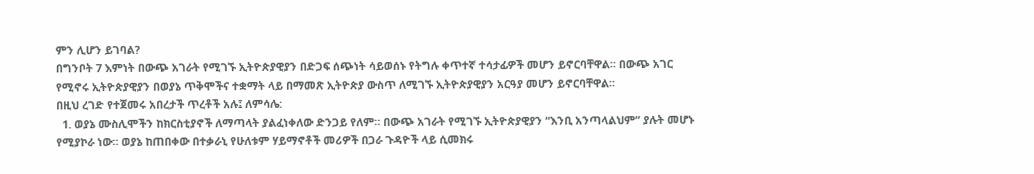ምን ሊሆን ይገባል?
በግንቦት 7 እምነት በውጭ አገራት የሚገኙ ኢትዮጵያዊያን በድጋፍ ሰጭነት ሳይወሰኑ የትግሉ ቀጥተኛ ተሳታፊዎች መሆን ይኖርባቸዋል። በውጭ አገር የሚኖሩ ኢትዮጵያዊያን በወያኔ ጥቅሞችና ተቋማት ላይ በማመጽ ኢትዮጵያ ውስጥ ለሚገኙ ኢትዮጵያዊያን አርዓያ መሆን ይኖርባቸዋል።
በዚህ ረገድ የተጀመሩ አበረታች ጥረቶች አሉ፤ ለምሳሌ:
  1. ወያኔ ሙስሊሞችን ከክርስቲያኖች ለማጣላት ያልፈነቀለው ድንጋይ የለም። በውጭ አገራት የሚገኙ ኢትዮጵያዊያን “እንቢ አንጣላልህም” ያሉት መሆኑ የሚያኮራ ነው። ወያኔ ከጠበቀው በተቃራኒ የሁለቱም ሃይማኖቶች መሪዎች በጋራ ጉዳዮች ላይ ሲመክሩ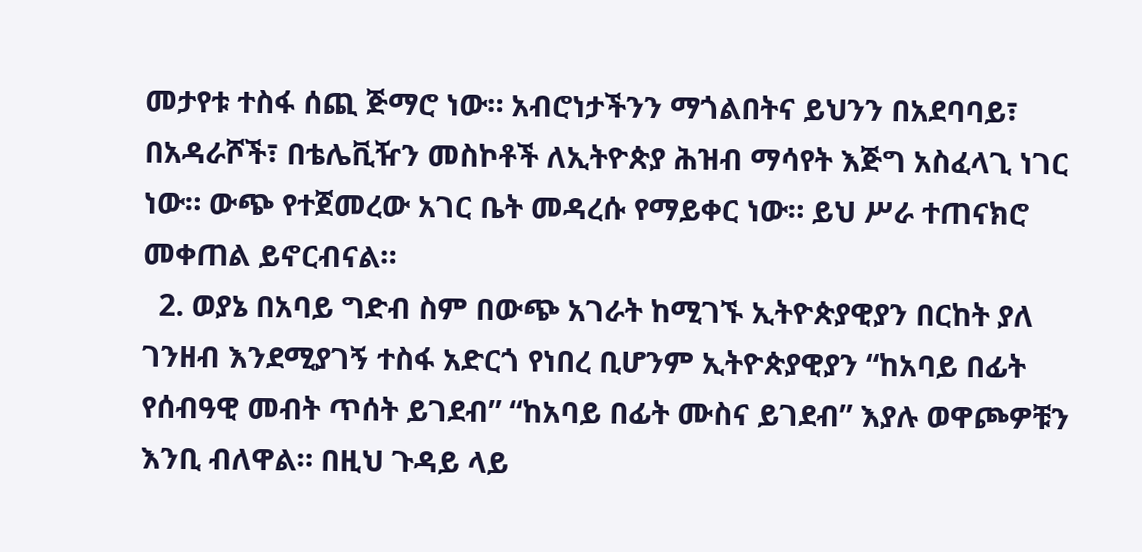መታየቱ ተስፋ ሰጪ ጅማሮ ነው። አብሮነታችንን ማጎልበትና ይህንን በአደባባይ፣ በአዳራሾች፣ በቴሌቪዥን መስኮቶች ለኢትዮጵያ ሕዝብ ማሳየት እጅግ አስፈላጊ ነገር ነው። ውጭ የተጀመረው አገር ቤት መዳረሱ የማይቀር ነው። ይህ ሥራ ተጠናክሮ መቀጠል ይኖርብናል።
  2. ወያኔ በአባይ ግድብ ስም በውጭ አገራት ከሚገኙ ኢትዮጵያዊያን በርከት ያለ ገንዘብ እንደሚያገኝ ተስፋ አድርጎ የነበረ ቢሆንም ኢትዮጵያዊያን “ከአባይ በፊት የሰብዓዊ መብት ጥሰት ይገደብ” “ከአባይ በፊት ሙስና ይገደብ” እያሉ ወዋጮዎቹን እንቢ ብለዋል። በዚህ ጉዳይ ላይ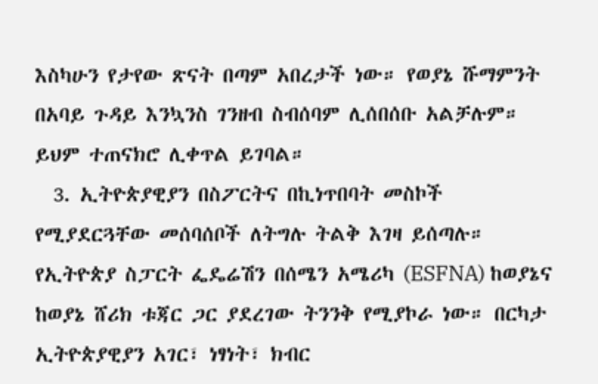እስካሁን የታየው ጽናት በጣም አበረታች ነው። የወያኔ ሹማምንት በአባይ ጉዳይ እንኳንስ ገንዘብ ስብሰባም ሊሰበሰቡ አልቻሉም። ይህም ተጠናክሮ ሊቀጥል ይገባል።
  3. ኢትዮጵያዊያን በስፖርትና በኪነጥበባት መስኮች የሚያደርጓቸው መሰባሰቦች ለትግሉ ትልቅ እገዛ ይሰጣሉ። የኢትዮጵያ ስፓርት ፌዴሬሽን በሰሜን አሜሪካ (ESFNA) ከወያኔና ከወያኔ ሸሪክ ቱጃር ጋር ያደረገው ትንንቅ የሚያኮራ ነው። በርካታ ኢትዮጵያዊያን አገር፣ ነፃነት፣ ክብር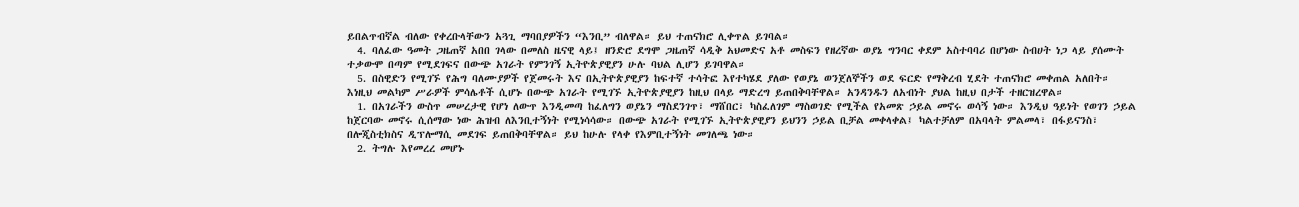ይበልጥብኛል ብለው የቀረቡላቸውን አጓጊ ማባበያዎችን “እንቢ” ብለዋል። ይህ ተጠናክሮ ሊቀጥል ይገባል።
  4. ባለፈው ዓመት ጋዜጠኛ አበበ ገላው በመለስ ዜናዊ ላይ፤ ዘንድሮ ደግሞ ጋዜጠኛ ሳዲቅ አህመድና አቶ መስፍን የዘረኛው ወያኔ ግንባር ቀደም አስተባባሪ በሆነው ስብሀት ነጋ ላይ ያሰሙት ተቃውሞ በጣም የሚደገፍና በውጭ አገራት የምንገኝ ኢትዮጵያዊያን ሁሉ ባህል ሊሆን ይገባዋል።
  5. በስዊድን የሚገኙ የሕግ ባለሙያዎች የጀመሩት እና በኢትዮጵያዊያን ከፍተኛ ተሳትፎ እየተካሄደ ያለው የወያኔ ወንጀለኞችን ወደ ፍርድ የማቅረብ ሂደት ተጠናክሮ መቀጠል አለበት።
እነዚህ መልካም ሥራዎች ምሳሌቶች ሲሆኑ በውጭ አገራት የሚገኙ ኢትዮጵያዊያን ከዚህ በላይ ማድረግ ይጠበቅባቸዋል። አንዳንዱን ለአብነት ያህል ከዚህ በታች ተዘርዝረዋል።
  1. በአገራችን ውስጥ መሠረታዊ የሆነ ለውጥ እንዲመጣ ከፈለግን ወያኔን ማስደንገጥ፣ ማሸበር፣ ካስፈለገም ማስወገድ የሚችል የአመጽ ኃይል መኖሩ ወሳኝ ነው። እንዲህ ዓይነት የወገን ኃይል ከጀርባው መኖሩ ሲሰማው ነው ሕዝብ ለእንቢተኝነት የሚነሳሳው። በውጭ አገራት የሚገኙ ኢትዮጵያዊያን ይህንን ኃይል ቢቻል መቀላቀል፤ ካልተቻለም በአባላት ምልመላ፣ በፋይናንስ፣ በሎጂስቲክስና ዲፕሎማሲ መደገፍ ይጠበቅባቸዋል። ይህ ከሁሉ የላቀ የእምቢተኝነት መገለጫ ነው።
  2. ትግሉ እየመረረ መሆኑ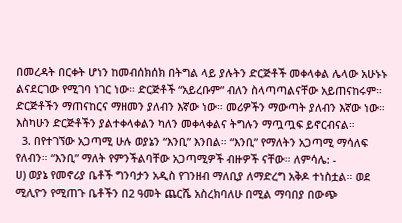በመረዳት በርቀት ሆነን ከመብሰክሰክ በትግል ላይ ያሉትን ድርጅቶች መቀላቀል ሌላው አሁኑኑ ልናደርገው የሚገባ ነገር ነው። ድርጅቶች “አይረቡም” ብለን ስላጣጣልናቸው አይጠናከሩም። ድርጅቶችን ማጠናከርና ማዘመን ያለብን እኛው ነው። መሪዎችን ማውጣት ያለብን እኛው ነው። እስካሁን ድርጅቶችን ያልተቀላቀልን ካለን መቀላቀልና ትግሉን ማጧጧፍ ይኖርብናል።
  3. በየተገኘው አጋጣሚ ሁሉ ወያኔን “እንቢ” እንበል። “እንቢ” የማለትን አጋጣሚ ማሳለፍ የለብን። “እንቢ” ማለት የምንችልባቸው አጋጣሚዎች ብዙዎች ናቸው። ለምሳሌ: -
ሀ) ወያኔ የመኖሪያ ቤቶች ግንባታን አዲስ የገንዘብ ማለቢያ ለማድረግ አቅዶ ተነስቷል። ወደ ሚሊዮን የሚጠጉ ቤቶችን በ2 ዓመት ጨርሼ አስረክባለሁ በሚል ማባበያ በውጭ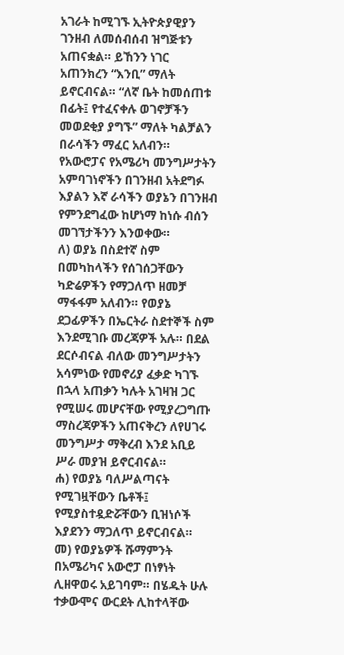አገራት ከሚገኙ ኢትዮጵያዊያን ገንዘብ ለመሰብሰብ ዝግጅቱን አጠናቋል። ይኸንን ነገር አጠንክረን “እንቢ” ማለት ይኖርብናል። “ለኛ ቤት ከመሰጠቱ በፊት፤ የተፈናቀሉ ወገኖቻችን መወደቂያ ያግኙ” ማለት ካልቻልን በራሳችን ማፈር አለብን። የአውሮፓና የአሜሪካ መንግሥታትን አምባገነኖችን በገንዘብ አትደግፉ እያልን እኛ ራሳችን ወያኔን በገንዘብ የምንደግፈው ከሆነማ ከነሱ ብሰን መገኘታችንን እንወቀው።
ለ) ወያኔ በስደተኛ ስም በመካከላችን የሰገሰጋቸውን ካድሬዎችን የማጋለጥ ዘመቻ ማፋፋም አለብን። የወያኔ ደጋፊዎችን በኤርትራ ስደተኞች ስም እንደሚገቡ መረጃዎች አሉ። በደል ደርሶብናል ብለው መንግሥታትን አሳምነው የመኖሪያ ፈቃድ ካገኙ በኋላ አጠቃን ካሉት አገዛዝ ጋር የሚሠሩ መሆናቸው የሚያረጋግጡ ማስረጃዎችን አጠናቅረን ለየሀገሩ መንግሥታ ማቅረብ እንደ አቢይ ሥራ መያዝ ይኖርብናል።
ሐ) የወያኔ ባለሥልጣናት የሚገዟቸውን ቤቶች፤ የሚያስተዷድሯቸውን ቢዝነሶች እያደንን ማጋለጥ ይኖርብናል።
መ) የወያኔዎች ሹማምንት በአሜሪካና አውሮፓ በነፃነት ሊዘዋወሩ አይገባም። በሄዱት ሁሉ ተቃውሞና ውርደት ሊከተላቸው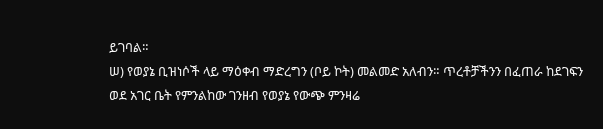ይገባል።
ሠ) የወያኔ ቢዝነሶች ላይ ማዕቀብ ማድረግን (ቦይ ኮት) መልመድ አለብን። ጥረቶቻችንን በፈጠራ ከደገፍን ወደ አገር ቤት የምንልከው ገንዘብ የወያኔ የውጭ ምንዛሬ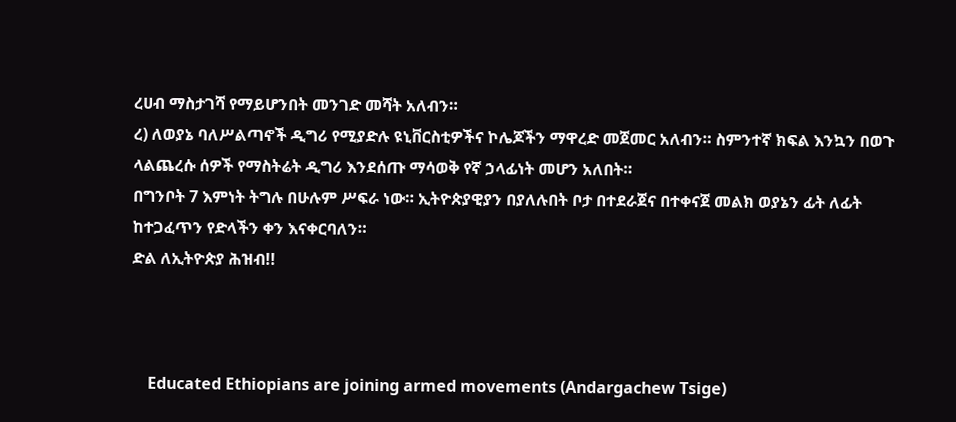ረሀብ ማስታገሻ የማይሆንበት መንገድ መሻት አለብን።
ረ) ለወያኔ ባለሥልጣኖች ዲግሪ የሚያድሉ ዩኒቨርስቲዎችና ኮሌጆችን ማዋረድ መጀመር አለብን። ስምንተኛ ክፍል እንኳን በወጉ ላልጨረሱ ሰዎች የማስትሬት ዲግሪ እንደሰጡ ማሳወቅ የኛ ኃላፊነት መሆን አለበት።
በግንቦት 7 እምነት ትግሉ በሁሉም ሥፍራ ነው። ኢትዮጵያዊያን በያለሉበት ቦታ በተደራጀና በተቀናጀ መልክ ወያኔን ፊት ለፊት ከተጋፈጥን የድላችን ቀን እናቀርባለን።
ድል ለኢትዮጵያ ሕዝብ!!



    Educated Ethiopians are joining armed movements (Andargachew Tsige)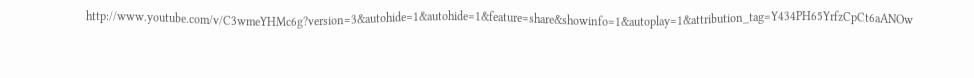http://www.youtube.com/v/C3wmeYHMc6g?version=3&autohide=1&autohide=1&feature=share&showinfo=1&autoplay=1&attribution_tag=Y434PH65YrfzCpCt6aANOw